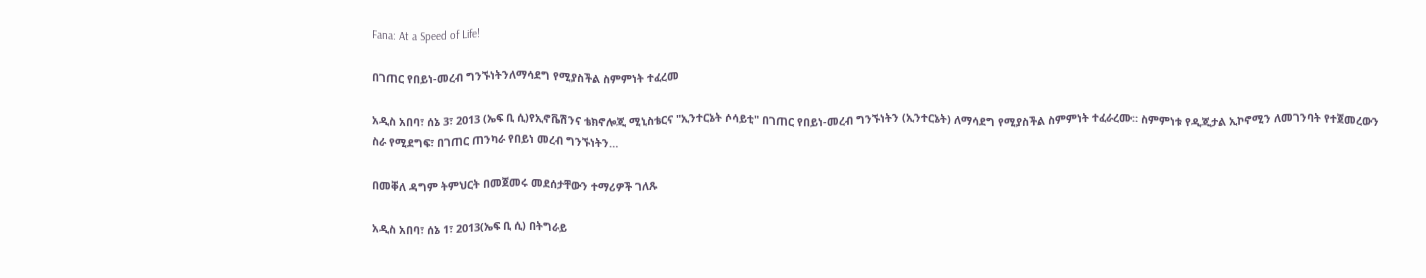Fana: At a Speed of Life!

በገጠር የበይነ-መረብ ግንኙነትንለማሳደግ የሚያስችል ስምምነት ተፈረመ

አዲስ አበባ፣ ሰኔ 3፣ 2013 (ኤፍ ቢ ሲ)የኢኖቬሽንና ቴክኖሎጂ ሚኒስቴርና "ኢንተርኔት ሶሳይቲ" በገጠር የበይነ-መረብ ግንኙነትን (ኢንተርኔት) ለማሳደግ የሚያስችል ስምምነት ተፈራረሙ። ስምምነቱ የዲጂታል ኢኮኖሚን ለመገንባት የተጀመረውን ስራ የሚደግፍ፣ በገጠር ጠንካራ የበይነ መረብ ግንኙነትን…

በመቐለ ዳግም ትምህርት በመጀመሩ መደሰታቸውን ተማሪዎች ገለጹ

አዲስ አበባ፣ ሰኔ 1፣ 2013(ኤፍ ቢ ሲ) በትግራይ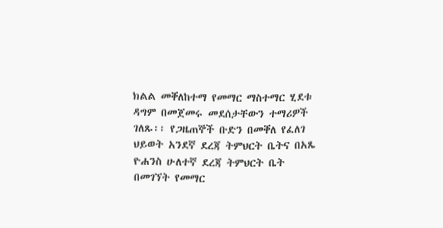ክልል መቐለከተማ የመማር ማስተማር ሂደቱ ዳግም በመጀመሩ መደሰታቸውን ተማሪዎች ገለጹ፡፡ የጋዜጠኞች ቡድን በመቐለ የፈለገ ህይወት አንደኛ ደረጃ ትምህርት ቤትና በአጼ ዮሐንስ ሁለተኛ ደረጃ ትምህርት ቤት በመገኘት የመማር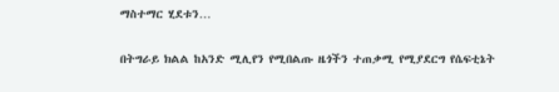ማስተማር ሂደቱን…

በትግራይ ክልል ከአንድ ሚሊየን የሚበልጡ ዜጎችን ተጠቃሚ የሚያደርግ የሴፍቲኔት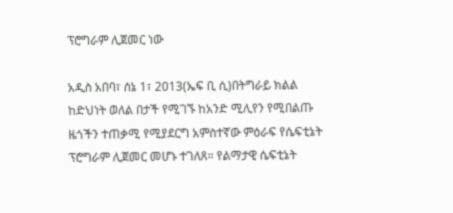ፕሮግራም ሊጀመር ነው

አዲስ አበባ፣ ሰኔ 1፣ 2013(ኤፍ ቢ ሲ)በትግራይ ክልል ከድህነት ወለል በታች የሚገኙ ከአንድ ሚሊየን የሚበልጡ ዜጎችን ተጠቃሚ የሚያደርግ አምስተኛው ምዕራፍ የሴፍቲኔት ፕሮግራም ሊጀመር መሆኑ ተገለጸ። የልማታዊ ሴፍቲኔት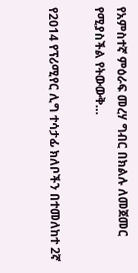የአምስተኛ ምዕራፍ መረሃ ግብር በክልሉ ለመጀመር የሚያስችል የትውውቅ…

የ2014 የፕሪሚየር ሊግ ተሳታፊ ክለቦችን በተመለከተ 2ኛ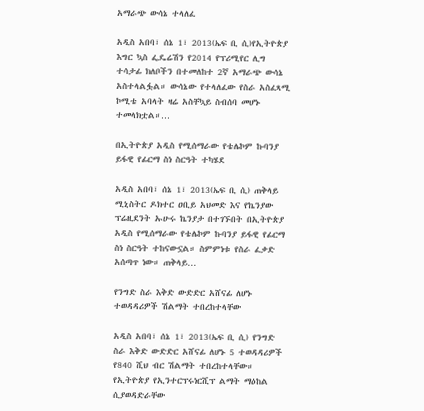አማራጭ ውሳኔ ተላለፈ

አዲስ አበባ፣ ሰኔ 1፣ 2013(ኤፍ ቢ ሲ)የኢትዮጵያ እግር ኳስ ፌዴሬሽን የ2014 የፕሪሚየር ሊግ ተሳታፊ ክለቦችን በተመለከተ 2ኛ አማራጭ ውሳኔ አስተላልፏል። ውሳኔው የተላለፈው የስራ አስፈጻሚ ኮሚቴ አባላት ዛሬ አስቸኳይ ስብሰባ መሆኑ ተመላክቷል።…

በኢትዮጵያ አዲስ የሚሰማራው የቴሌኮም ኩባንያ ይፋዊ የፊርማ ስነ ስርዓት ተካሄደ

አዲስ አበባ፣ ሰኔ 1፣ 2013(ኤፍ ቢ ሲ) ጠቅላይ ሚኒስትር ዶክተር ዐቢይ አህመድ እና የኬንያው ፕሬዚደንት ኡሁሩ ኬንያታ በተገኙበት በኢትዮጵያ አዲስ የሚሰማራው የቴሌኮም ኩባንያ ይፋዊ የፊርማ ስነ ስርዓት ተከናውኗል። ስምምነቱ የስራ ፈቃድ አሰጣጥ ነው። ጠቅላይ…

የንግድ ስራ እቅድ ውድድር አሸናፊ ለሆኑ ተወዳዳሪዎች ሽልማት ተበረከተላቸው

አዲስ አበባ፣ ሰኔ 1፣ 2013(ኤፍ ቢ ሲ) የንግድ ስራ እቅድ ውድድር አሸናፊ ለሆኑ 5 ተወዳዳሪዎች የ840 ሺህ ብር ሽልማት ተበረከተላቸው። የኢትዮጵያ የኢንተርፕሩነርሺፕ ልማት ማዕከል ሲያወዳድራቸው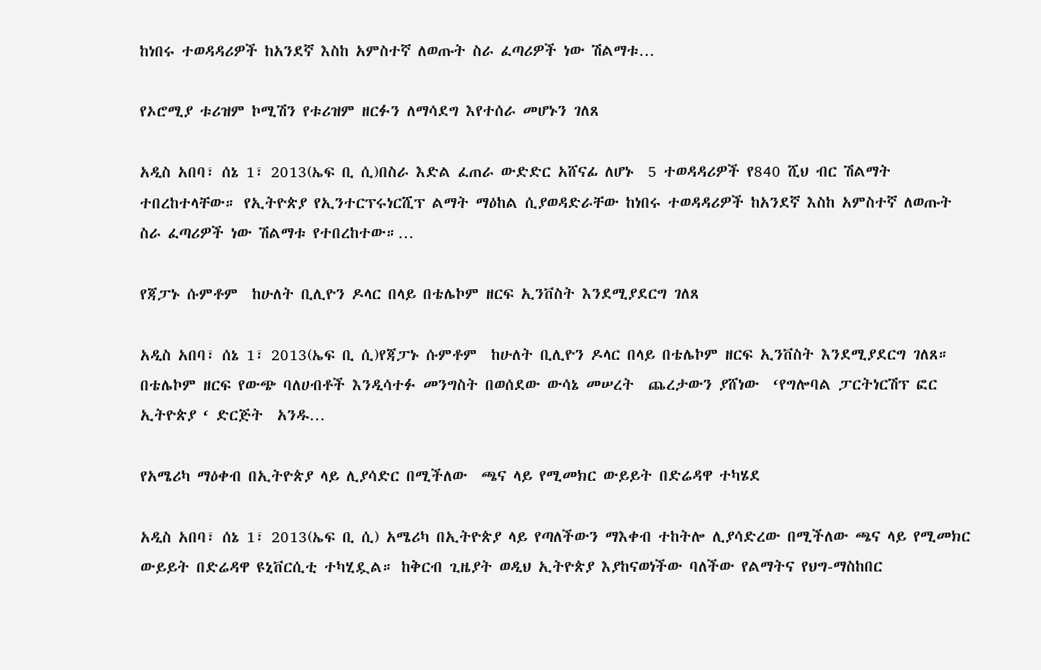ከነበሩ ተወዳዳሪዎች ከአንደኛ እስከ አምስተኛ ለወጡት ስራ ፈጣሪዎች ነው ሽልማቱ…

የኦሮሚያ ቱሪዝም ኮሚሽን የቱሪዝም ዘርፉን ለማሳደግ እየተሰራ መሆኑን ገለጸ

አዲስ አበባ፣ ሰኔ 1፣ 2013(ኤፍ ቢ ሲ)በስራ እድል ፈጠራ ውድድር አሸናፊ ለሆኑ  5 ተወዳዳሪዎች የ840 ሺህ ብር ሽልማት ተበረከተላቸው። የኢትዮጵያ የኢንተርፕሩነርሺፕ ልማት ማዕከል ሲያወዳድራቸው ከነበሩ ተወዳዳሪዎች ከአንደኛ እስከ አምስተኛ ለወጡት ስራ ፈጣሪዎች ነው ሽልማቱ የተበረከተው።…

የጃፓኑ ሱምቶም  ከሁለት ቢሊዮን ዶላር በላይ በቴሌኮም ዘርፍ ኢንቨስት እንደሚያደርግ ገለጸ

አዲስ አበባ፣ ሰኔ 1፣ 2013(ኤፍ ቢ ሲ)የጃፓኑ ሱምቶም  ከሁለት ቢሊዮን ዶላር በላይ በቴሌኮም ዘርፍ ኢንቨስት እንደሚያደርግ ገለጸ። በቴሌኮም ዘርፍ የውጭ ባለሀብቶች እንዲሳተፉ መንግስት በወሰደው ውሳኔ መሠረት  ጨረታውን ያሸነው  ‘የግሎባል ፓርትነርሽፕ ፎር ኢትዮጵያ ‘ ድርጅት  አንዱ…

የአሜሪካ ማዕቀብ በኢትዮጵያ ላይ ሊያሳድር በሚችለው  ጫና ላይ የሚመክር ውይይት በድሬዳዋ ተካሄደ

አዲስ አበባ፣ ሰኔ 1፣ 2013(ኤፍ ቢ ሲ) አሜሪካ በኢትዮጵያ ላይ የጣለችውን ማእቀብ ተከትሎ ሊያሳድረው በሚችለው ጫና ላይ የሚመክር ውይይት በድሬዳዋ ዩኒቨርሲቲ ተካሂዷል። ከቅርብ ጊዜያት ወዲህ ኢትዮጵያ እያከናወነችው ባለችው የልማትና የህግ-ማስከበር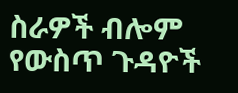ስራዎች ብሎም የውስጥ ጉዳዮች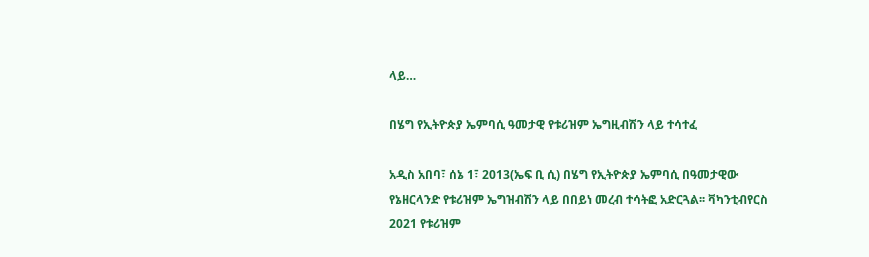ላይ…

በሄግ የኢትዮጵያ ኤምባሲ ዓመታዊ የቱሪዝም ኤግዚብሽን ላይ ተሳተፈ

አዲስ አበባ፣ ሰኔ 1፣ 2013(ኤፍ ቢ ሲ) በሄግ የኢትዮጵያ ኤምባሲ በዓመታዊው የኔዘርላንድ የቱሪዝም ኤግዝብሽን ላይ በበይነ መረብ ተሳትፎ አድርጓል፡፡ ቫካንቲብየርስ 2021 የቱሪዝም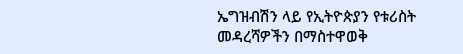ኤግዝብሽን ላይ የኢትዮጵያን የቱሪስት መዳረሻዎችን በማስተዋወቅ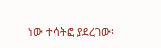ነው ተሳትፎ ያደረገው፡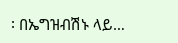፡ በኤግዝብሽኑ ላይ…